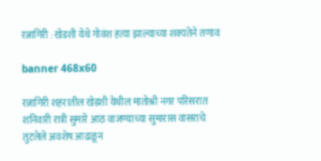रत्नागिरी : खेडशी येथे गोवंश हत्या झाल्याच्या शक्यतेने तणाव

banner 468x60

रत्नागिरी शहरातील खेडशी येथील मातोश्री नगर परिसरात शनिवारी रात्री सुमारे आठ वाजण्याच्या सुमारास वासराचे तुटलेले अवशेष आढळून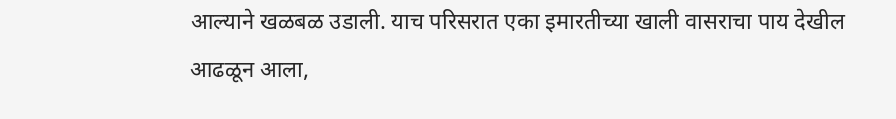आल्याने खळबळ उडाली. याच परिसरात एका इमारतीच्या खाली वासराचा पाय देखील आढळून आला,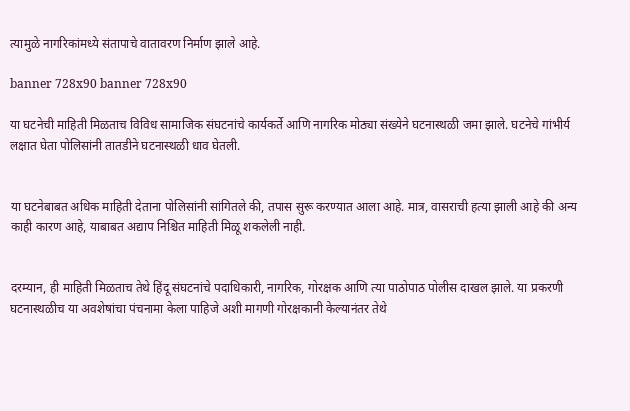त्यामुळे नागरिकांमध्ये संतापाचे वातावरण निर्माण झाले आहे.

banner 728x90 banner 728x90

या घटनेची माहिती मिळताच विविध सामाजिक संघटनांचे कार्यकर्ते आणि नागरिक मोठ्या संख्येने घटनास्थळी जमा झाले. घटनेचे गांभीर्य लक्षात घेता पोलिसांनी तातडीने घटनास्थळी धाव घेतली.


या घटनेबाबत अधिक माहिती देताना पोलिसांनी सांगितले की, तपास सुरू करण्यात आला आहे. मात्र, वासराची हत्या झाली आहे की अन्य काही कारण आहे, याबाबत अद्याप निश्चित माहिती मिळू शकलेली नाही.


दरम्यान, ही माहिती मिळताच तेथे हिंदू संघटनांचे पदाधिकारी, नागरिक, गोरक्षक आणि त्या पाठोपाठ पोलीस दाखल झाले. या प्रकरणी घटनास्थळीच या अवशेषांचा पंचनामा केला पाहिजे अशी मागणी गोरक्षकानी केल्यानंतर तेथे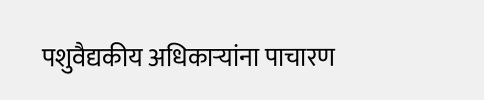पशुवैद्यकीय अधिकाऱ्यांना पाचारण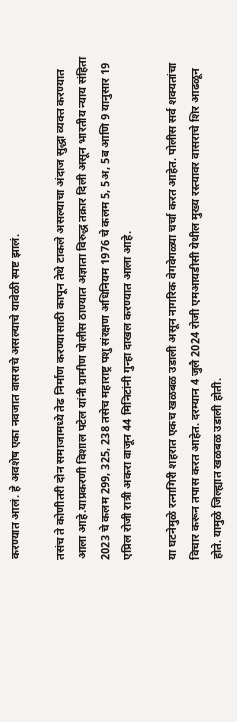करण्यात आलं. हे अवशेष एका नवजात वासराचे असल्याचे यावेळी स्पष्ट झालं.

तसंच ते कोणीतरी दोन समाजामध्ये तेढ निर्माण करण्यासाठी कापून तेथे टाकले असल्याचा अंदाज सुद्धा व्यक्त करण्यात आला आहे.याप्रकरणी विशाल पटेल यांनी ग्रामीण पोलीस ठाण्यात अज्ञाता विरुद्ध तक्रार दिली असून भारतीय न्याय संहिता 2023 चे कलम 299, 325, 238 तसेच महाराष्ट्र पशु संरक्षण अधिनियम 1976 चे कलम 5, 5अ, 5ब आणि 9 यानुसार 19 एप्रिल रोजी रात्री अकरा वाजून 44 मिनिटांनी गुन्हा दाखल करण्यात आला आहे.

या घटनेमुळे रत्नागिरी शहरात एकच खळबळ उडाली असून नागरिक वेगवेगळ्या चर्चा करत आहेत. पोलीस सर्व शक्यतांचा विचार करून तपास करत आहेत. दरम्यान 4 जुलै 2024 रोजी एमआयडीसी येथील मुख्य रस्त्यावर वासराचे शिर आढळून होते. यामुळे जिल्ह्यात खळबळ उडाली होती.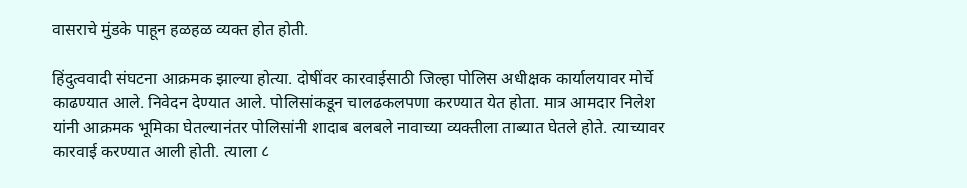वासराचे मुंडके पाहून हळहळ व्यक्त होत होती.

हिंदुत्ववादी संघटना आक्रमक झाल्या होत्या. दोषींवर कारवाईसाठी जिल्हा पोलिस अधीक्षक कार्यालयावर मोर्चे काढण्यात आले. निवेदन देण्यात आले. पोलिसांकडून चालढकलपणा करण्यात येत होता. मात्र आमदार निलेश यांनी आक्रमक भूमिका घेतल्यानंतर पोलिसांनी शादाब बलबले नावाच्या व्यक्तीला ताब्यात घेतले होते. त्याच्यावर कारवाई करण्यात आली होती. त्याला ८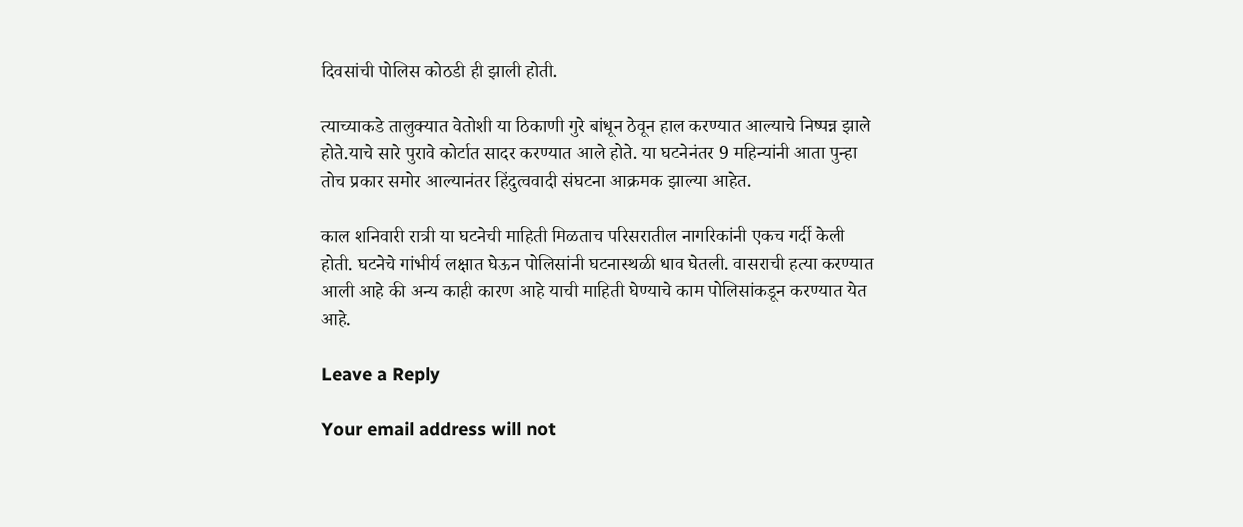दिवसांची पोलिस कोठडी ही झाली होती.

त्याच्याकडे तालुक्यात वेतोशी या ठिकाणी गुरे बांधून ठेवून हाल करण्यात आल्याचे निष्पन्न झाले होते.याचे सारे पुरावे कोर्टात सादर करण्यात आले होते. या घटनेनंतर 9 महिन्यांनी आता पुन्हा तोच प्रकार समोर आल्यानंतर हिंदुत्ववादी संघटना आक्रमक झाल्या आहेत.

काल शनिवारी रात्री या घटनेची माहिती मिळताच परिसरातील नागरिकांनी एकच गर्दी केली होती. घटनेचे गांभीर्य लक्षात घेऊन पोलिसांनी घटनास्थळी धाव घेतली. वासराची हत्या करण्यात आली आहे की अन्य काही कारण आहे याची माहिती घेण्याचे काम पोलिसांकडून करण्यात येत आहे.

Leave a Reply

Your email address will not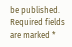be published. Required fields are marked *